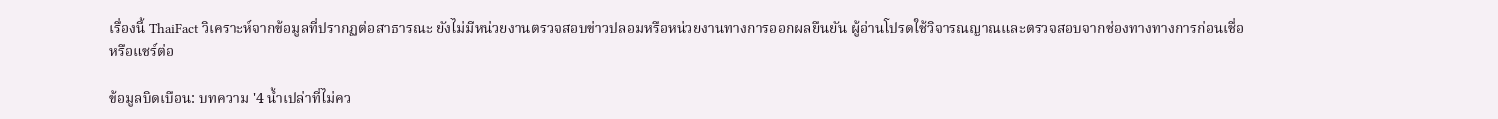เรื่องนี้ ThaiFact วิเคราะห์จากข้อมูลที่ปรากฏต่อสาธารณะ ยังไม่มีหน่วยงานตรวจสอบข่าวปลอมหรือหน่วยงานทางการออกผลยืนยัน ผู้อ่านโปรดใช้วิจารณญาณและตรวจสอบจากช่องทางทางการก่อนเชื่อหรือแชร์ต่อ

ข้อมูลบิดเบือน: บทความ '4 น้ำเปล่าที่ไม่คว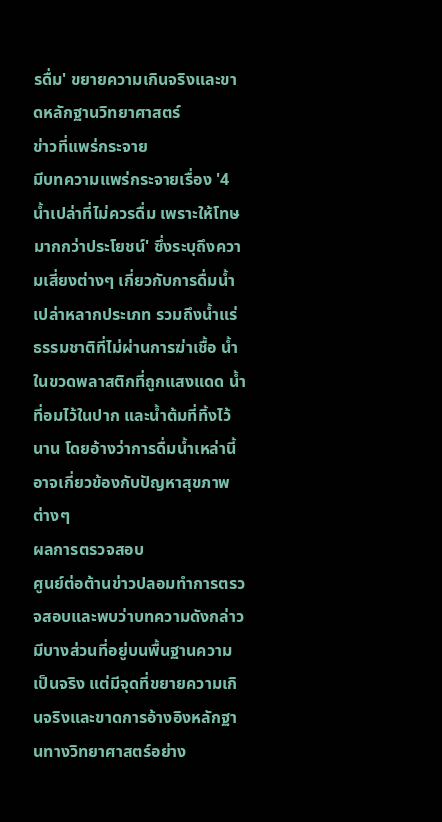รดื่ม' ขยายความเกินจริงและขาดหลักฐานวิทยาศาสตร์
ข่าวที่แพร่กระจาย
มีบทความแพร่กระจายเรื่อง '4 น้ำเปล่าที่ไม่ควรดื่ม เพราะให้โทษมากกว่าประโยชน์' ซึ่งระบุถึงความเสี่ยงต่างๆ เกี่ยวกับการดื่มน้ำเปล่าหลากประเภท รวมถึงน้ำแร่ธรรมชาติที่ไม่ผ่านการฆ่าเชื้อ น้ำในขวดพลาสติกที่ถูกแสงแดด น้ำที่อมไว้ในปาก และน้ำต้มที่ทิ้งไว้นาน โดยอ้างว่าการดื่มน้ำเหล่านี้อาจเกี่ยวข้องกับปัญหาสุขภาพต่างๆ
ผลการตรวจสอบ
ศูนย์ต่อต้านข่าวปลอมทำการตรวจสอบและพบว่าบทความดังกล่าวมีบางส่วนที่อยู่บนพื้นฐานความเป็นจริง แต่มีจุดที่ขยายความเกินจริงและขาดการอ้างอิงหลักฐานทางวิทยาศาสตร์อย่าง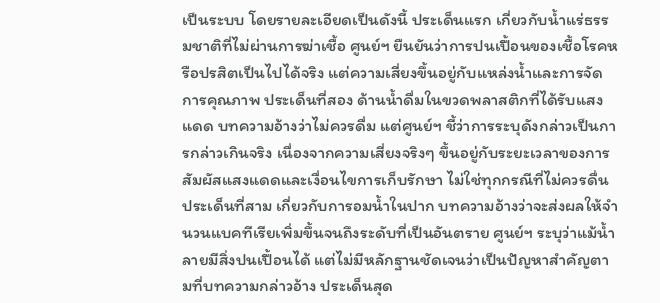เป็นระบบ โดยรายละเอียดเป็นดังนี้ ประเด็นแรก เกี่ยวกับน้ำแร่ธรรมชาติที่ไม่ผ่านการฆ่าเชื้อ ศูนย์ฯ ยืนยันว่าการปนเปื้อนของเชื้อโรคหรือปรสิตเป็นไปได้จริง แต่ความเสี่ยงขึ้นอยู่กับแหล่งน้ำและการจัดการคุณภาพ ประเด็นที่สอง ด้านน้ำดื่มในขวดพลาสติกที่ได้รับแสงแดด บทความอ้างว่าไม่ควรดื่ม แต่ศูนย์ฯ ชี้ว่าการระบุดังกล่าวเป็นการกล่าวเกินจริง เนื่องจากความเสี่ยงจริงๆ ขึ้นอยู่กับระยะเวลาของการสัมผัสแสงแดดและเงื่อนไขการเก็บรักษา ไม่ใช่ทุกกรณีที่ไม่ควรดื่น ประเด็นที่สาม เกี่ยวกับการอมน้ำในปาก บทความอ้างว่าจะส่งผลให้จำนวนแบคทีเรียเพิ่มขึ้นจนถึงระดับที่เป็นอันตราย ศูนย์ฯ ระบุว่าแม้น้ำลายมีสิ่งปนเปื้อนได้ แต่ไม่มีหลักฐานชัดเจนว่าเป็นปัญหาสำคัญตามที่บทความกล่าวอ้าง ประเด็นสุด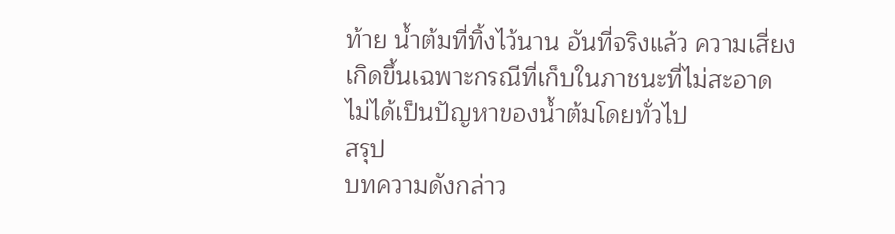ท้าย น้ำต้มที่ทิ้งไว้นาน อันที่จริงแล้ว ความเสี่ยงเกิดขึ้นเฉพาะกรณีที่เก็บในภาชนะที่ไม่สะอาด ไม่ได้เป็นปัญหาของน้ำต้มโดยทั่วไป
สรุป
บทความดังกล่าว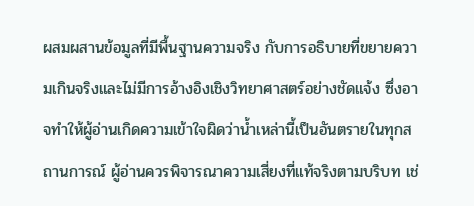ผสมผสานข้อมูลที่มีพื้นฐานความจริง กับการอธิบายที่ขยายความเกินจริงและไม่มีการอ้างอิงเชิงวิทยาศาสตร์อย่างชัดแจ้ง ซึ่งอาจทำให้ผู้อ่านเกิดความเข้าใจผิดว่าน้ำเหล่านี้เป็นอันตรายในทุกสถานการณ์ ผู้อ่านควรพิจารณาความเสี่ยงที่แท้จริงตามบริบท เช่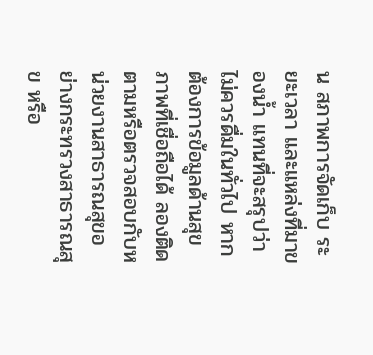น สภาพการจัดเก็บ ระยะเวลา และแหล่งที่มาของน้ำ แทนที่จะสรุปว่าไม่ควรดื่มในทั่วไป หากต้องการข้อมูลด้านสุขภาพที่เชื่อถือได้ ลองติดตามหรือตรวจสอบกับหน่วยงานสาธารณสุขอย่างกระทรวงสาธารณสุข หรือ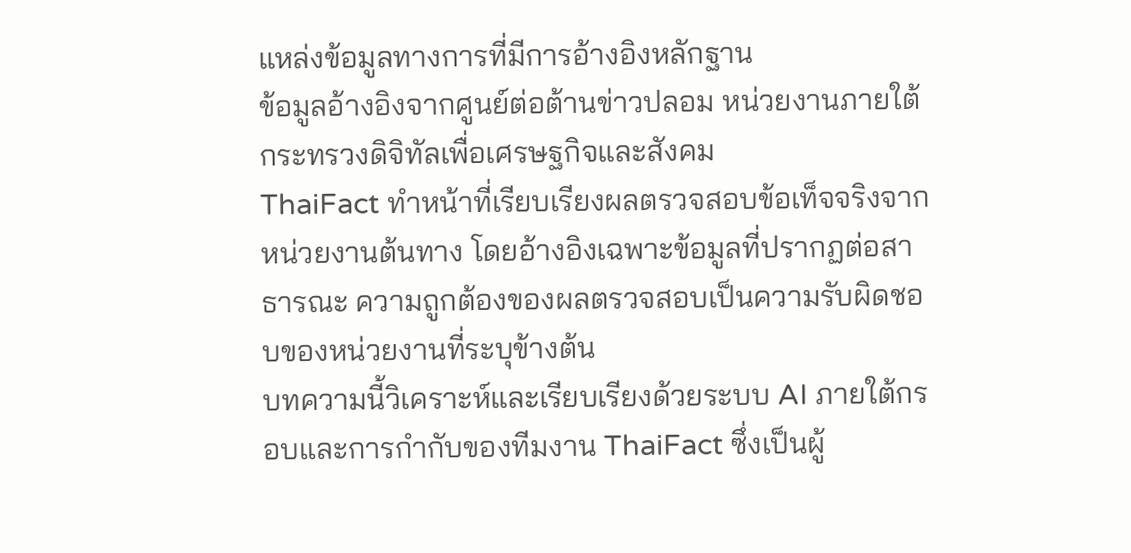แหล่งข้อมูลทางการที่มีการอ้างอิงหลักฐาน
ข้อมูลอ้างอิงจากศูนย์ต่อต้านข่าวปลอม หน่วยงานภายใต้กระทรวงดิจิทัลเพื่อเศรษฐกิจและสังคม
ThaiFact ทำหน้าที่เรียบเรียงผลตรวจสอบข้อเท็จจริงจากหน่วยงานต้นทาง โดยอ้างอิงเฉพาะข้อมูลที่ปรากฏต่อสาธารณะ ความถูกต้องของผลตรวจสอบเป็นความรับผิดชอบของหน่วยงานที่ระบุข้างต้น
บทความนี้วิเคราะห์และเรียบเรียงด้วยระบบ AI ภายใต้กรอบและการกำกับของทีมงาน ThaiFact ซึ่งเป็นผู้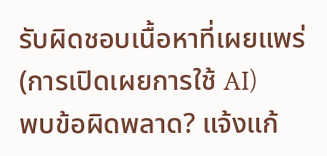รับผิดชอบเนื้อหาที่เผยแพร่ (การเปิดเผยการใช้ AI)
พบข้อผิดพลาด? แจ้งแก้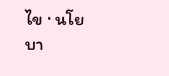ไข · นโยบา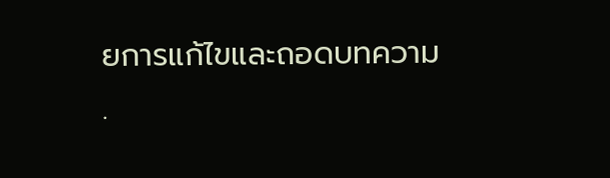ยการแก้ไขและถอดบทความ ·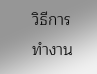วิธีการทำงาน